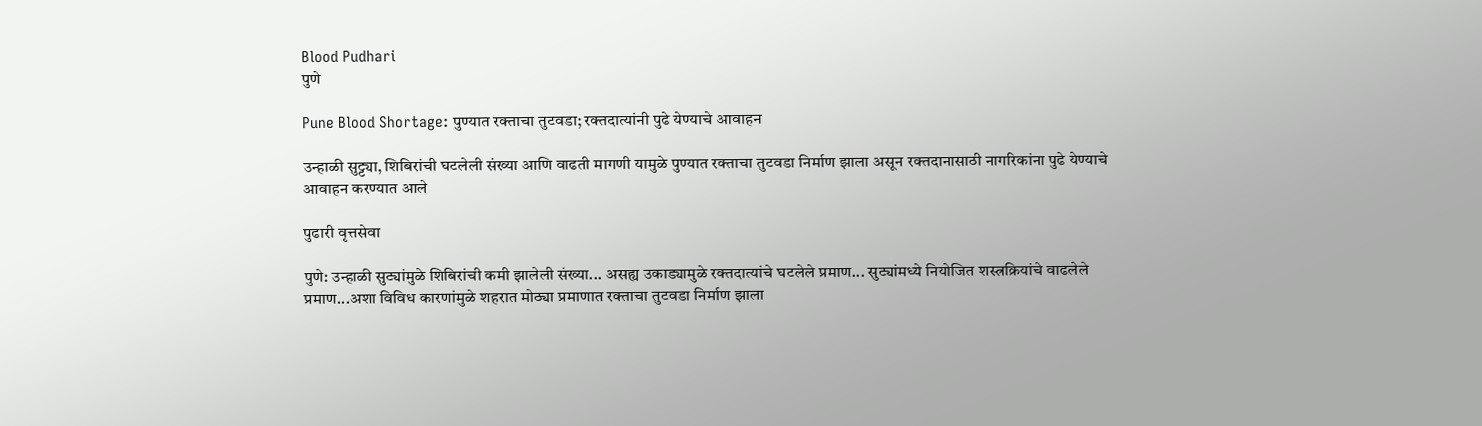Blood Pudhari
पुणे

Pune Blood Shortage: पुण्यात रक्ताचा तुटवडा; रक्तदात्यांनी पुढे येण्याचे आवाहन

उन्हाळी सुट्ट्या, शिबिरांची घटलेली संख्या आणि वाढती मागणी यामुळे पुण्यात रक्ताचा तुटवडा निर्माण झाला असून रक्तदानासाठी नागरिकांना पुढे येण्याचे आवाहन करण्यात आले

पुढारी वृत्तसेवा

पुणे: उन्हाळी सुट्यांमुळे शिबिरांची कमी झालेली संख्या... असह्य उकाड्यामुळे रक्तदात्यांचे घटलेले प्रमाण... सुट्यांमध्ये नियोजित शस्त्रक्रियांचे वाढलेले प्रमाण...अशा विविध कारणांमुळे शहरात मोठ्या प्रमाणात रक्ताचा तुटवडा निर्माण झाला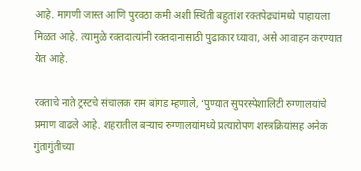आहे. मागणी जास्त आणि पुरवठा कमी अशी स्थिती बहुतांश रक्तपेढ्यांमध्ये पाहायला मिळत आहे. त्यामुळे रक्तदात्यांनी रक्तदानासाठी पुढाकार घ्यावा, असे आवाहन करण्यात येत आहे.

रक्ताचे नाते ट्रस्टचे संचालक राम बांगड म्हणाले, ‘पुण्यात सुपरस्पेशालिटी रुग्णालयांचे प्रमाण वाढले आहे. शहरातील बऱ्याच रुग्णालयांमध्ये प्रत्यारोपण शस्त्रक्रियांसह अनेक गुंतागुंतीच्या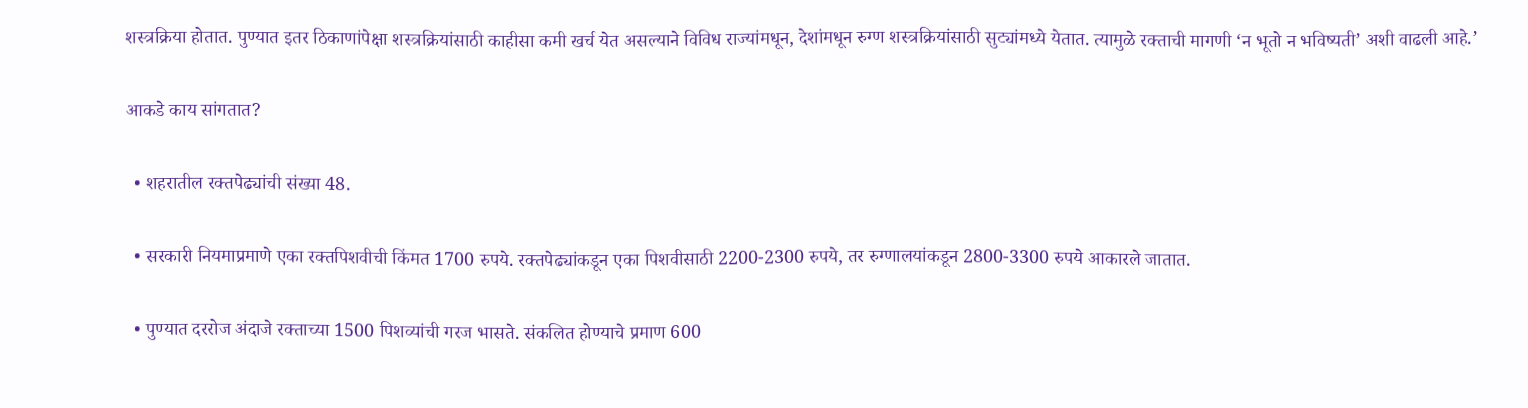शस्त्रक्रिया होतात. पुण्यात इतर ठिकाणांपेक्षा शस्त्रक्रियांसाठी काहीसा कमी खर्च येत असल्याने विविध राज्यांमधून, देशांमधून रुग्ण शस्त्रक्रियांसाठी सुट्यांमध्ये येतात. त्यामुळे रक्ताची मागणी ‌‘न भूतो न भविष्यती‌’ अशी वाढली आहे.’

आकडे काय सांगतात?

  • शहरातील रक्तपेढ्यांची संख्या 48.

  • सरकारी नियमाप्रमाणे एका रक्तपिशवीची किंमत 1700 रुपये. रक्तपेढ्यांकडून एका पिशवीसाठी 2200-2300 रुपये, तर रुग्णालयांकडून 2800-3300 रुपये आकारले जातात.

  • पुण्यात दररोज अंदाजे रक्ताच्या 1500 पिशव्यांची गरज भासते. संकलित होण्याचे प्रमाण 600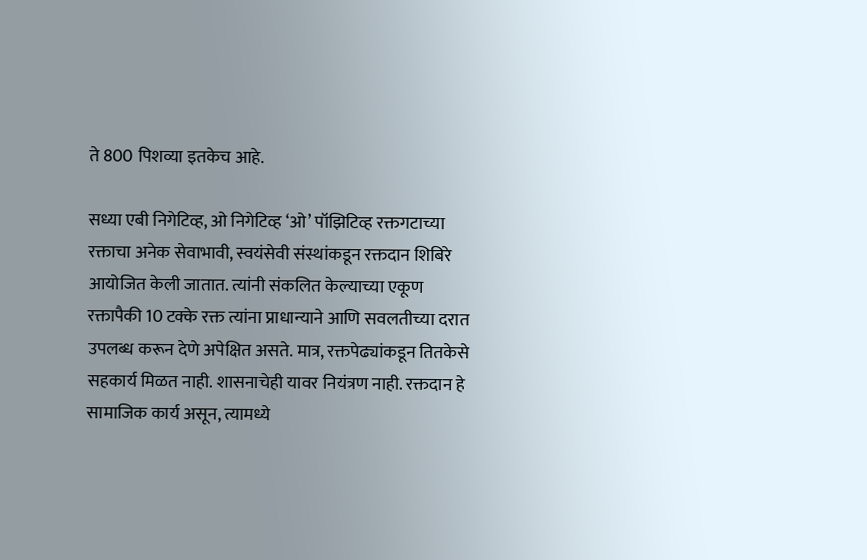ते 800 पिशव्या इतकेच आहे.

सध्या एबी निगेटिव्ह, ओ निगेटिव्ह ‌‘ओ‌’ पॉझिटिव्ह रक्तगटाच्या रक्ताचा अनेक सेवाभावी, स्वयंसेवी संस्थांकडून रक्तदान शिबिरे आयोजित केली जातात. त्यांनी संकलित केल्याच्या एकूण रक्तापैकी 10 टक्के रक्त त्यांना प्राधान्याने आणि सवलतीच्या दरात उपलब्ध करून देणे अपेक्षित असते. मात्र, रक्तपेढ्यांकडून तितकेसे सहकार्य मिळत नाही. शासनाचेही यावर नियंत्रण नाही. रक्तदान हे सामाजिक कार्य असून, त्यामध्ये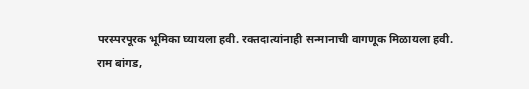परस्परपूरक भूमिका घ्यायला हवी. रक्तदात्यांनाही सन्मानाची वागणूक मिळायला हवी.
राम बांगड,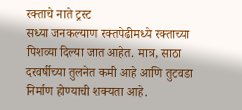रक्ताचे नाते ट्रस्ट
सध्या जनकल्याण रक्तपेढीमध्ये रक्ताच्या पिशव्या दिल्या जात आहेत. मात्र, साठा दरवर्षीच्या तुलनेत कमी आहे आणि तुटवडा निर्माण होण्याची शक्यता आहे.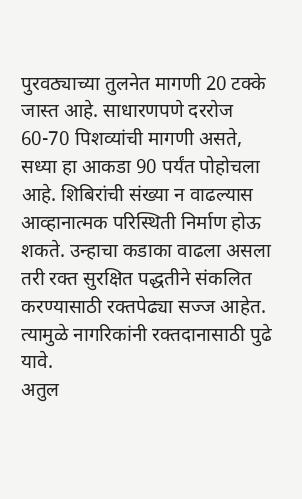पुरवठ्याच्या तुलनेत मागणी 20 टक्के जास्त आहे. साधारणपणे दररोज 60-70 पिशव्यांची मागणी असते, सध्या हा आकडा 90 पर्यंत पोहोचला आहे. शिबिरांची संख्या न वाढल्यास आव्हानात्मक परिस्थिती निर्माण होऊ शकते. उन्हाचा कडाका वाढला असला तरी रक्त सुरक्षित पद्धतीने संकलित करण्यासाठी रक्तपेढ्या सज्ज आहेत. त्यामुळे नागरिकांनी रक्तदानासाठी पुढे यावे.
अतुल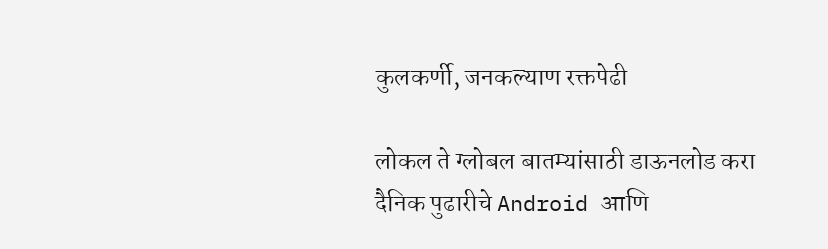कुलकर्णी, जनकल्याण रक्तपेढी

लोकल ते ग्लोबल बातम्यांसाठी डाऊनलोड करा दैनिक पुढारीचे Android आणि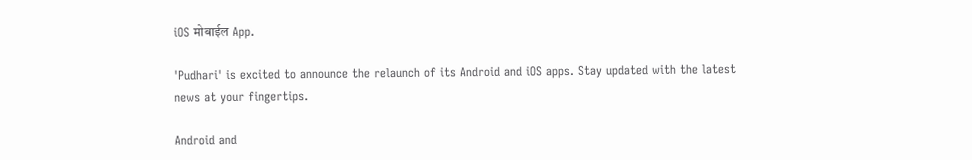iOS मोबाईल App.

'Pudhari' is excited to announce the relaunch of its Android and iOS apps. Stay updated with the latest news at your fingertips.

Android and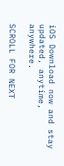iOS Download now and stay updated, anytime, anywhere.

SCROLL FOR NEXT